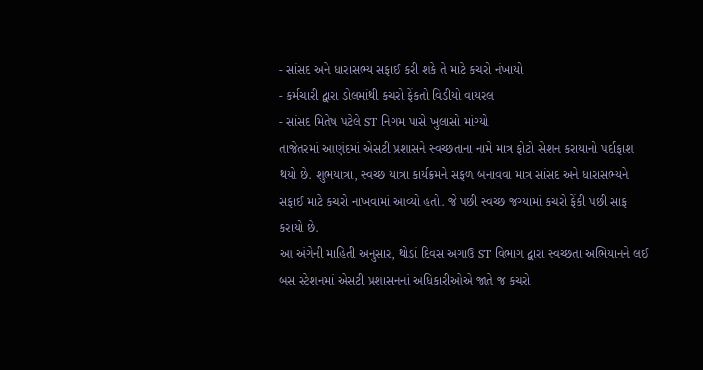- સાંસદ અને ધારાસભ્ય સફાઈ કરી શકે તે માટે કચરો નંખાયો
- કર્મચારી દ્વારા ડોલમાંથી કચરો ફેંકતો વિડીયો વાયરલ
- સાંસદ મિતેષ પટેલે ST નિગમ પાસે ખુલાસો માંગ્યો
તાજેતરમાં આણંદમાં એસટી પ્રશાસને સ્વચ્છતાના નામે માત્ર ફોટો સેશન કરાયાનો પર્દાફાશ થયો છે. શુભયાત્રા, સ્વચ્છ યાત્રા કાર્યક્રમને સફળ બનાવવા માત્ર સાંસદ અને ધારાસભ્યને સફાઈ માટે કચરો નાખવામાં આવ્યો હતો. જે પછી સ્વચ્છ જગ્યામાં કચરો ફેંકી પછી સાફ કરાયો છે.
આ અંગેની માહિતી અનુસાર, થોડાં દિવસ અગાઉ ST વિભાગ દ્વારા સ્વચ્છતા અભિયાનને લઈ બસ સ્ટેશનમાં એસટી પ્રશાસનનાં અધિકારીઓએ જાતે જ કચરો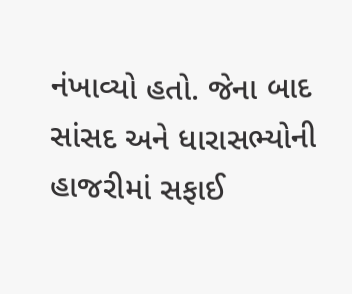નંખાવ્યો હતો. જેના બાદ સાંસદ અને ધારાસભ્યોની હાજરીમાં સફાઈ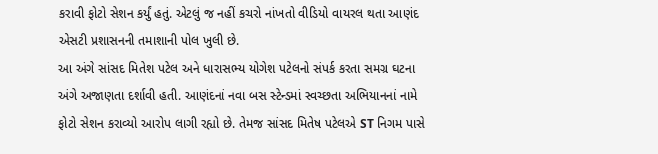કરાવી ફોટો સેશન કર્યું હતું. એટલું જ નહીં કચરો નાંખતો વીડિયો વાયરલ થતા આણંદ એસટી પ્રશાસનની તમાશાની પોલ ખુલી છે.
આ અંગે સાંસદ મિતેશ પટેલ અને ધારાસભ્ય યોગેશ પટેલનો સંપર્ક કરતા સમગ્ર ઘટના અંગે અજાણતા દર્શાવી હતી. આણંદનાં નવા બસ સ્ટેન્ડમાં સ્વચ્છતા અભિયાનનાં નામે ફોટો સેશન કરાવ્યો આરોપ લાગી રહ્યો છે. તેમજ સાંસદ મિતેષ પટેલએ ST નિગમ પાસે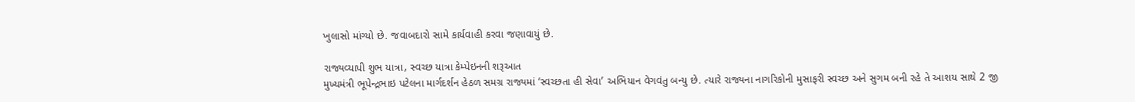ખુલાસો માંગ્યો છે. જવાબદારો સામે કાર્યવાહી કરવા જણાવાયું છે.

રાજ્યવ્યાપી શુભ યાત્રા, સ્વચ્છ યાત્રા કેમ્પેઇનની શરૂઆત
મુખ્યમંત્રી ભૂપેન્દ્રભાઇ પટેલના માર્ગદર્શન હેઠળ સમગ્ર રાજ્યમાં ‘સ્વચ્છતા હી સેવા’ અભિયાન વેગવંતુ બન્યુ છે. ત્યારે રાજ્યના નાગરિકોની મુસાફરી સ્વચ્છ અને સુગમ બની રહે તે આશય સાથે 2 જી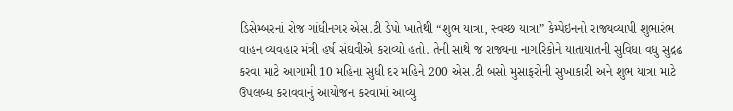ડિસેમ્બરનાં રોજ ગાંધીનગર એસ.ટી ડેપો ખાતેથી “શુભ યાત્રા, સ્વચ્છ યાત્રા” કેમ્પેઇનનો રાજ્યવ્યાપી શુભારંભ વાહન વ્યવહાર મંત્રી હર્ષ સંઘવીએ કરાવ્યો હતો. તેની સાથે જ રાજ્યના નાગરિકોને યાતાયાતની સુવિધા વધુ સુદ્રઢ કરવા માટે આગામી 10 મહિના સુધી દર મહિને 200 એસ.ટી બસો મુસાફરોની સુખાકારી અને શુભ યાત્રા માટે ઉપલબ્ધ કરાવવાનું આયોજન કરવામાં આવ્યુ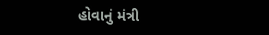હોવાનું મંત્રી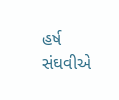હર્ષ સંઘવીએ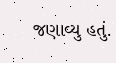જણાવ્યુ હતું.